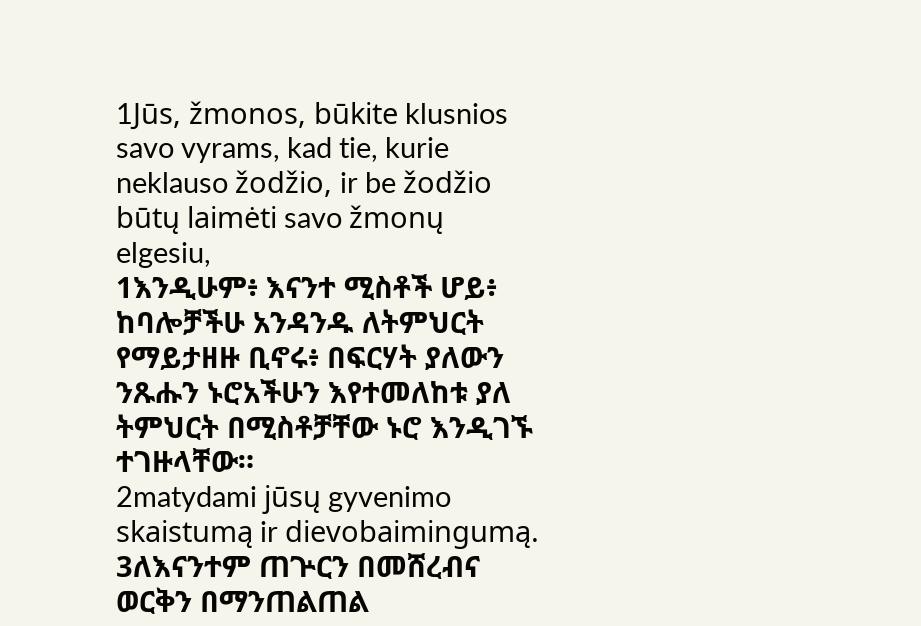1Jūs, žmonos, būkite klusnios savo vyrams, kad tie, kurie neklauso žodžio, ir be žodžio būtų laimėti savo žmonų elgesiu,
1እንዲሁም፥ እናንተ ሚስቶች ሆይ፥ ከባሎቻችሁ አንዳንዱ ለትምህርት የማይታዘዙ ቢኖሩ፥ በፍርሃት ያለውን ንጹሑን ኑሮአችሁን እየተመለከቱ ያለ ትምህርት በሚስቶቻቸው ኑሮ እንዲገኙ ተገዙላቸው።
2matydami jūsų gyvenimo skaistumą ir dievobaimingumą.
3ለእናንተም ጠጕርን በመሸረብና ወርቅን በማንጠልጠል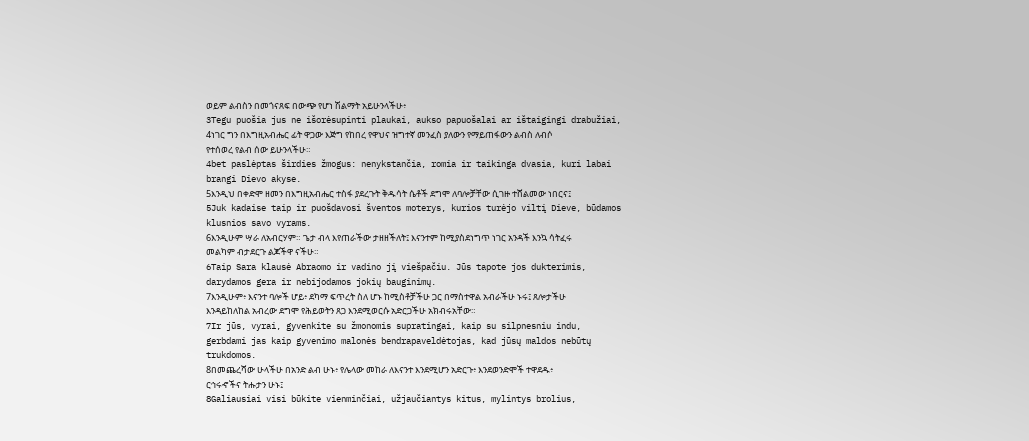ወይም ልብስን በመጎናጸፍ በውጭ የሆነ ሽልማት አይሁንላችሁ፥
3Tegu puošia jus ne išorėsupinti plaukai, aukso papuošalai ar ištaigingi drabužiai,
4ነገር ግን በእግዚአብሔር ፊት ዋጋው እጅግ የከበረ የዋህና ዝግተኛ መንፈስ ያለውን የማይጠፋውን ልብስ ለብሶ የተሰወረ የልብ ሰው ይሁንላችሁ።
4bet paslėptas širdies žmogus: nenykstančia, romia ir taikinga dvasia, kuri labai brangi Dievo akyse.
5እንዲህ በቀድሞ ዘመን በእግዚአብሔር ተስፋ ያደረጉት ቅዱሳት ሴቶች ደግሞ ለባሎቻቸው ሲገዙ ተሸልመው ነበርና፤
5Juk kadaise taip ir puošdavosi šventos moterys, kurios turėjo viltį Dieve, būdamos klusnios savo vyrams.
6እንዲሁም ሣራ ለአብርሃም። ጌታ ብላ እየጠራችው ታዘዘችለት፤ እናንተም ከሚያስደነግጥ ነገር አንዳች እንኳ ሳትፈሩ መልካም ብታደርጉ ልጆችዋ ናችሁ።
6Taip Sara klausė Abraomo ir vadino jį viešpačiu. Jūs tapote jos dukterimis, darydamos gera ir nebijodamos jokių bauginimų.
7እንዲሁም፥ እናንተ ባሎች ሆይ፥ ደካማ ፍጥረት ስለ ሆኑ ከሚስቶቻችሁ ጋር በማስተዋል አብራችሁ ኑሩ፤ ጸሎታችሁ እንዳይከለከል አብረው ደግሞ የሕይወትን ጸጋ እንደሚወርሱ አድርጋችሁ አክብሩአቸው።
7Ir jūs, vyrai, gyvenkite su žmonomis supratingai, kaip su silpnesniu indu, gerbdami jas kaip gyvenimo malonės bendrapaveldėtojas, kad jūsų maldos nebūtų trukdomos.
8በመጨረሻው ሁላችሁ በአንድ ልብ ሁኑ፥ የሌላው መከራ ለእናንተ እንደሚሆን አድርጉ፥ እንደወንድሞች ተዋደዱ፥ ርኅሩኆችና ትሑታን ሁኑ፤
8Galiausiai visi būkite vienminčiai, užjaučiantys kitus, mylintys brolius,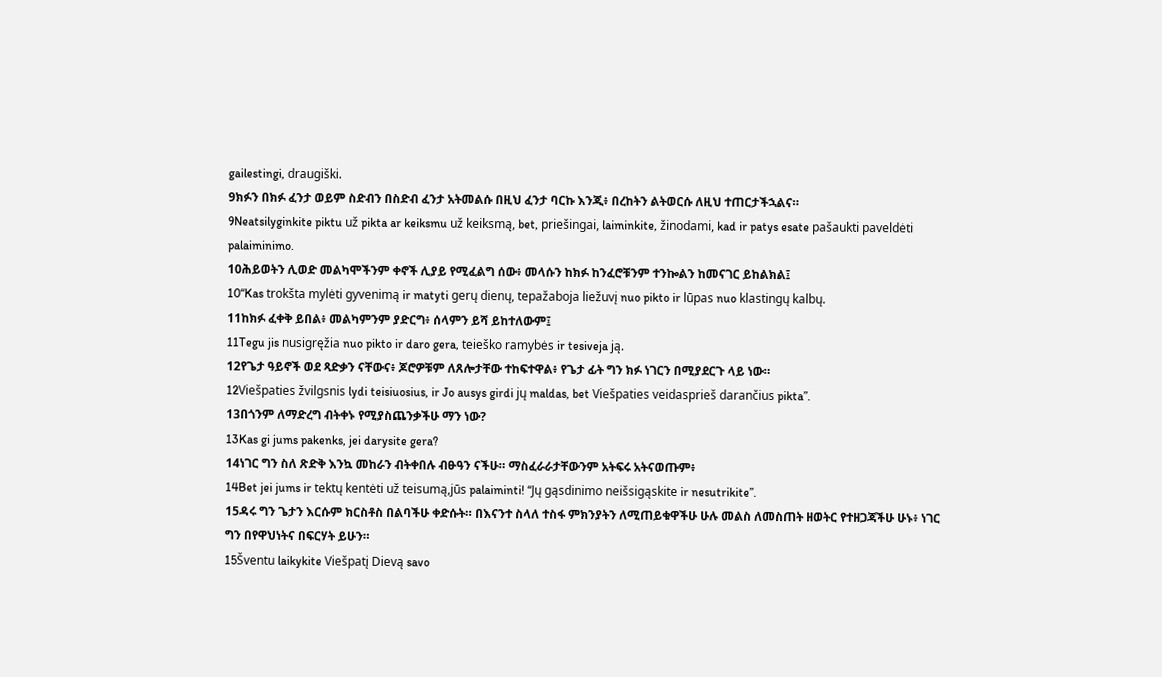gailestingi, draugiški.
9ክፉን በክፉ ፈንታ ወይም ስድብን በስድብ ፈንታ አትመልሱ በዚህ ፈንታ ባርኩ እንጂ፥ በረከትን ልትወርሱ ለዚህ ተጠርታችኋልና።
9Neatsilyginkite piktu už pikta ar keiksmu už keiksmą, bet, priešingai, laiminkite, žinodami, kad ir patys esate pašaukti paveldėti palaiminimo.
10ሕይወትን ሊወድ መልካሞችንም ቀኖች ሊያይ የሚፈልግ ሰው፥ መላሱን ከክፉ ከንፈሮቹንም ተንኰልን ከመናገር ይከልክል፤
10“Kas trokšta mylėti gyvenimą ir matyti gerų dienų, tepažaboja liežuvį nuo pikto ir lūpas nuo klastingų kalbų.
11ከክፉ ፈቀቅ ይበል፥ መልካምንም ያድርግ፥ ሰላምን ይሻ ይከተለውም፤
11Tegu jis nusigręžia nuo pikto ir daro gera, teieško ramybės ir tesiveja ją.
12የጌታ ዓይኖች ወደ ጻድቃን ናቸውና፥ ጆሮዎቹም ለጸሎታቸው ተከፍተዋል፥ የጌታ ፊት ግን ክፉ ነገርን በሚያደርጉ ላይ ነው።
12Viešpaties žvilgsnis lydi teisiuosius, ir Jo ausys girdi jų maldas, bet Viešpaties veidasprieš darančius pikta”.
13በጎንም ለማድረግ ብትቀኑ የሚያስጨንቃችሁ ማን ነው?
13Kas gi jums pakenks, jei darysite gera?
14ነገር ግን ስለ ጽድቅ እንኳ መከራን ብትቀበሉ ብፁዓን ናችሁ። ማስፈራራታቸውንም አትፍሩ አትናወጡም፥
14Bet jei jums ir tektų kentėti už teisumą,jūs palaiminti! “Jų gąsdinimo neišsigąskite ir nesutrikite”.
15ዳሩ ግን ጌታን እርሱም ክርስቶስ በልባችሁ ቀድሱት። በእናንተ ስላለ ተስፋ ምክንያትን ለሚጠይቁዋችሁ ሁሉ መልስ ለመስጠት ዘወትር የተዘጋጃችሁ ሁኑ፥ ነገር ግን በየዋህነትና በፍርሃት ይሁን።
15Šventu laikykite Viešpatį Dievą savo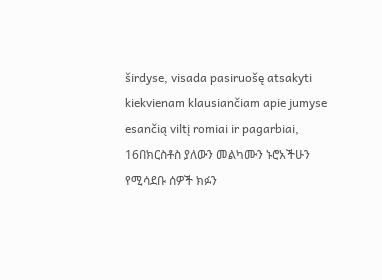širdyse, visada pasiruošę atsakyti kiekvienam klausiančiam apie jumyse esančią viltį romiai ir pagarbiai,
16በክርስቶስ ያለውን መልካሙን ኑሮአችሁን የሚሳደቡ ሰዎች ክፉን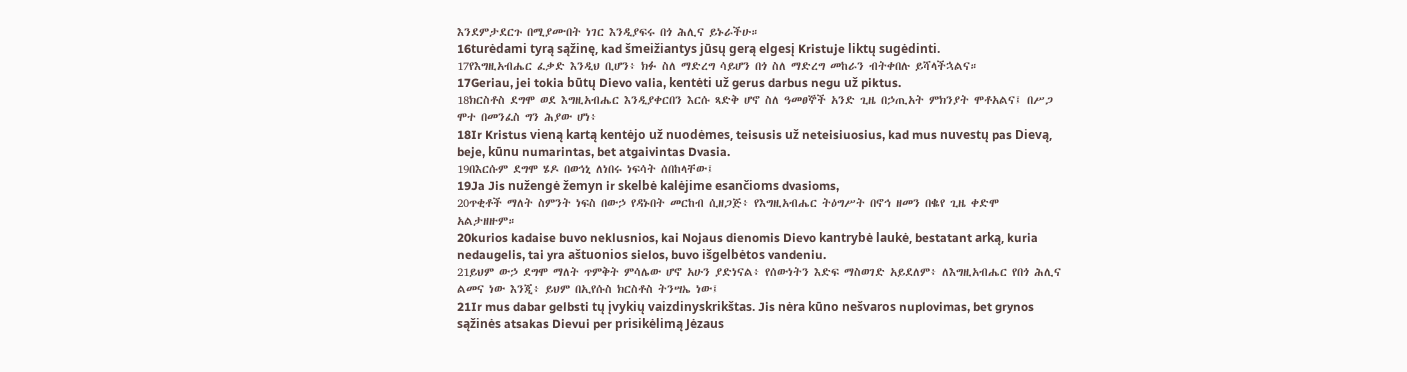እንደምታደርጉ በሚያሙበት ነገር እንዲያፍሩ በጎ ሕሊና ይኑራችሁ።
16turėdami tyrą sąžinę, kad šmeižiantys jūsų gerą elgesį Kristuje liktų sugėdinti.
17የእግዚአብሔር ፈቃድ እንዲህ ቢሆን፥ ክፉ ስለ ማድረግ ሳይሆን በጎ ስለ ማድረግ መከራን ብትቀበሉ ይሻላችኋልና።
17Geriau, jei tokia būtų Dievo valia, kentėti už gerus darbus negu už piktus.
18ክርስቶስ ደግሞ ወደ እግዚአብሔር እንዲያቀርበን እርሱ ጻድቅ ሆኖ ስለ ዓመፀኞች አንድ ጊዜ በኃጢአት ምክንያት ሞቶአልና፤ በሥጋ ሞተ በመንፈስ ግን ሕያው ሆነ፥
18Ir Kristus vieną kartą kentėjo už nuodėmes, teisusis už neteisiuosius, kad mus nuvestų pas Dievą, beje, kūnu numarintas, bet atgaivintas Dvasia.
19በእርሱም ደግሞ ሄዶ በወኅኒ ለነበሩ ነፍሳት ሰበከላቸው፤
19Ja Jis nužengė žemyn ir skelbė kalėjime esančioms dvasioms,
20ጥቂቶች ማለት ስምንት ነፍስ በውኃ የዳኑበት መርከብ ሲዘጋጅ፥ የእግዚአብሔር ትዕግሥት በኖኅ ዘመን በቈየ ጊዜ ቀድሞ አልታዘዙም።
20kurios kadaise buvo neklusnios, kai Nojaus dienomis Dievo kantrybė laukė, bestatant arką, kuria nedaugelis, tai yra aštuonios sielos, buvo išgelbėtos vandeniu.
21ይህም ውኃ ደግሞ ማለት ጥምቅት ምሳሌው ሆኖ አሁን ያድነናል፥ የሰውነትን እድፍ ማስወገድ አይደለም፥ ለእግዚአብሔር የበጎ ሕሊና ልመና ነው እንጂ፥ ይህም በኢየሱስ ክርስቶስ ትንሣኤ ነው፤
21Ir mus dabar gelbsti tų įvykių vaizdinyskrikštas. Jis nėra kūno nešvaros nuplovimas, bet grynos sąžinės atsakas Dievui per prisikėlimą Jėzaus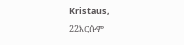Kristaus,
22እርሱም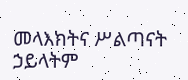መላእክትና ሥልጣናት ኃይላትም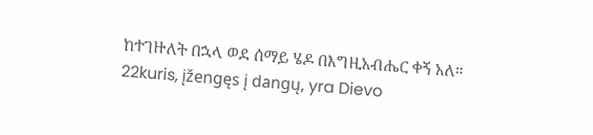ከተገዙለት በኋላ ወደ ሰማይ ሄዶ በእግዚአብሔር ቀኝ አለ።
22kuris, įžengęs į dangų, yra Dievo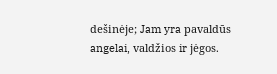dešinėje; Jam yra pavaldūs angelai, valdžios ir jėgos.